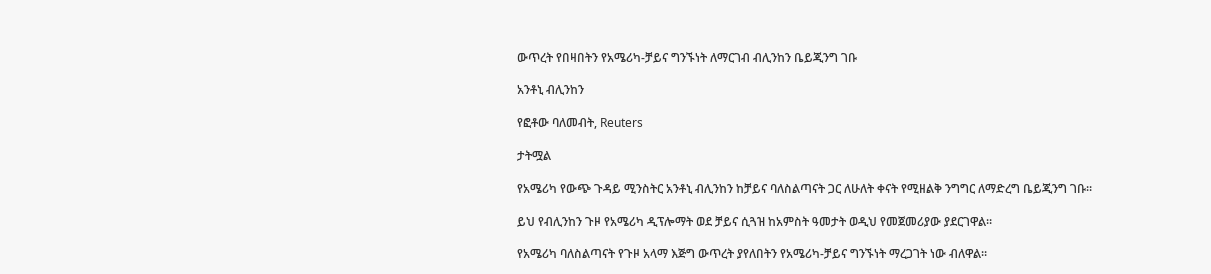ውጥረት የበዛበትን የአሜሪካ-ቻይና ግንኙነት ለማርገብ ብሊንከን ቤይጂንግ ገቡ

አንቶኒ ብሊንከን

የፎቶው ባለመብት, Reuters

ታትሟል

የአሜሪካ የውጭ ጉዳይ ሚንስትር አንቶኒ ብሊንከን ከቻይና ባለስልጣናት ጋር ለሁለት ቀናት የሚዘልቅ ንግግር ለማድረግ ቤይጂንግ ገቡ።

ይህ የብሊንከን ጉዞ የአሜሪካ ዲፕሎማት ወደ ቻይና ሲጓዝ ከአምስት ዓመታት ወዲህ የመጀመሪያው ያደርገዋል።

የአሜሪካ ባለስልጣናት የጉዞ አላማ እጅግ ውጥረት ያየለበትን የአሜሪካ-ቻይና ግንኙነት ማረጋገት ነው ብለዋል።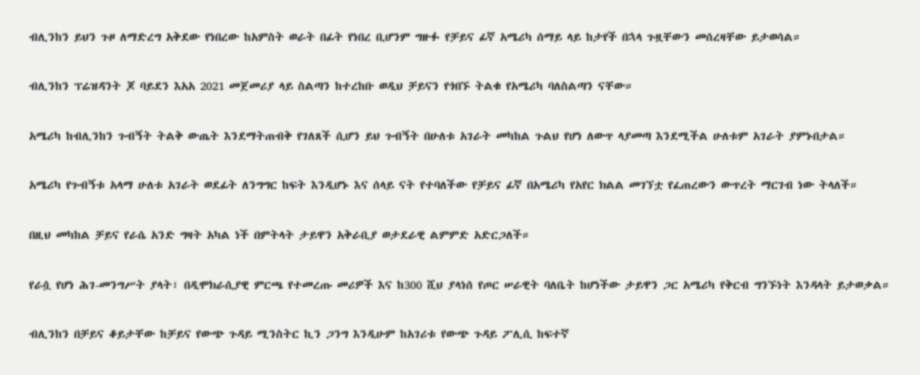ብሊንከን ይህን ጉዞ ለማድረግ አቅደው የነበረው ከአምስት ወራት በፊት የነበረ ቢሆንም ግዙፉ የቻይና ፊኛ አሜሪካ ሰማይ ላይ ከታየች በኋላ ጉዟቸውን መሰረዛቸው ይታወሳል።

ብሊንከን ፕሬዝዳንት ጆ ባይደን እአአ 2021 መጀመሪያ ላይ ስልጣን ከተረከቡ ወዲህ ቻይናን የጎበኙ ትልቁ የአሜሪካ ባለስልጣን ናቸው።

አሜሪካ ከብሊንከን ጉብኝት ትልቅ ውጤት እንደማትጠብቅ የገለጸች ሲሆን ይህ ጉብኝት በሁለቱ አገራት መካከል ጉልህ የሆነ ለውጥ ላያመጣ እንደሚችል ሁለቱም አገራት ያምኑበታል።

አሜሪካ የጉብኝቱ አላማ ሁለቱ አገራት ወደፊት ለንግግር ከፍት እንዲሆኑ እና ሰላይ ናት የተባለችው የቻይና ፊኛ በአሜሪካ የአየር ክልል መገኘቷ የፈጠረውን ውጥረት ማርገብ ነው ትላለች።

በዚህ መካከል ቻይና የራሴ አንድ ግዛት አካል ነች በምትላት ታይዋን አቅራቢያ ወታደራዊ ልምምድ አድርጋለች።

የራሷ የሆነ ሕገ-መንግሥት ያላት፣ በዲሞክራሲያዊ ምርጫ የተመረጡ መሪዎች እና ከ300 ሺህ ያላነሰ የጦር ሠራዊት ባለቤት ከሆነችው ታይዋን ጋር አሜሪካ የቅርብ ግንኙነት እንዳላት ይታወቃል።

ብሊንከን በቻይና ቆይታቸው ከቻይና የውጭ ጉዳይ ሚንስትር ኪን ጋንግ እንዲሁም ከአገሪቱ የውጭ ጉዳይ ፖሊሲ ከፍተኛ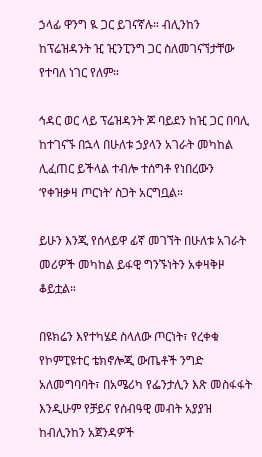ኃላፊ ዋንግ ዪ ጋር ይገናኛሉ። ብሊንከን ከፕሬዝዳንት ዢ ዢንፒንግ ጋር ስለመገናኘታቸው የተባለ ነገር የለም።

ኅዳር ወር ላይ ፕሬዝዳንት ጆ ባይደን ከዢ ጋር በባሊ ከተገናኙ በኋላ በሁለቱ ኃያላን አገራት መካከል ሊፈጠር ይችላል ተብሎ ተሰግቶ የነበረውን ‘የቀዝቃዛ ጦርነት’ ስጋት አርግቧል።

ይሁን እንጂ የሰላይዋ ፊኛ መገኘት በሁለቱ አገራት መሪዎች መካከል ይፋዊ ግንኙነትን አቀዛቅዞ ቆይቷል።

በዩክሬን እየተካሄደ ስላለው ጦርነት፣ የረቀቁ የኮምፒዩተር ቴክኖሎጂ ውጤቶች ንግድ አለመግባባት፣ በአሜሪካ የፌንታሊን እጽ መስፋፋት እንዲሁም የቻይና የሰብዓዊ መብት አያያዝ ከብሊንከን አጀንዳዎች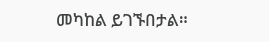መካከል ይገኙበታል።